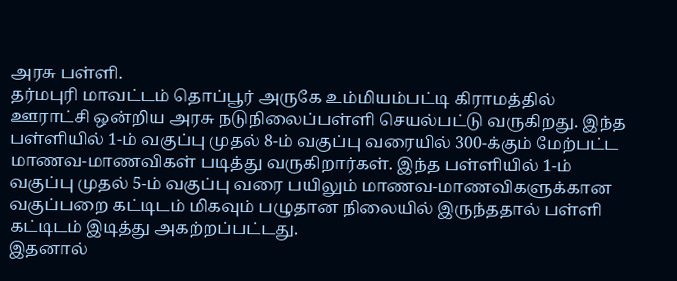அரசு பள்ளி.
தர்மபுரி மாவட்டம் தொப்பூர் அருகே உம்மியம்பட்டி கிராமத்தில் ஊராட்சி ஒன்றிய அரசு நடுநிலைப்பள்ளி செயல்பட்டு வருகிறது. இந்த பள்ளியில் 1-ம் வகுப்பு முதல் 8-ம் வகுப்பு வரையில் 300-க்கும் மேற்பட்ட மாணவ-மாணவிகள் படித்து வருகிறார்கள். இந்த பள்ளியில் 1-ம் வகுப்பு முதல் 5-ம் வகுப்பு வரை பயிலும் மாணவ-மாணவிகளுக்கான வகுப்பறை கட்டிடம் மிகவும் பழுதான நிலையில் இருந்ததால் பள்ளி கட்டிடம் இடித்து அகற்றப்பட்டது.
இதனால்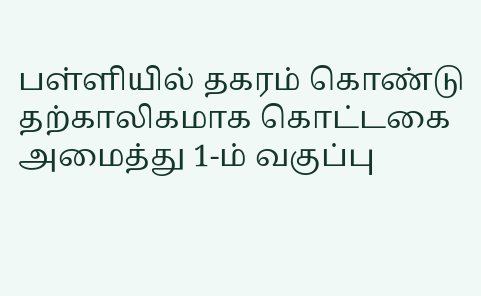பள்ளியில் தகரம் கொண்டு தற்காலிகமாக கொட்டகை அமைத்து 1-ம் வகுப்பு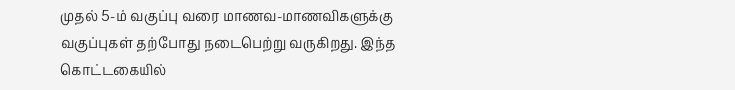முதல் 5-ம் வகுப்பு வரை மாணவ-மாணவிகளுக்கு வகுப்புகள் தற்போது நடைபெற்று வருகிறது. இந்த கொட்டகையில்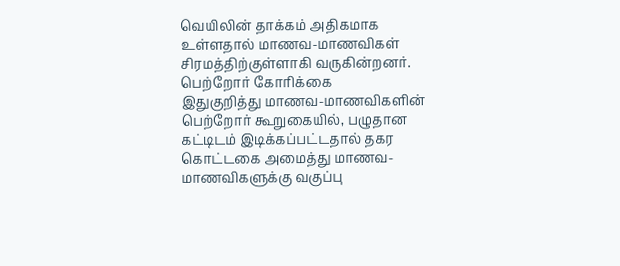வெயிலின் தாக்கம் அதிகமாக உள்ளதால் மாணவ-மாணவிகள் சிரமத்திற்குள்ளாகி வருகின்றனர்.
பெற்றோர் கோரிக்கை
இதுகுறித்து மாணவ-மாணவிகளின் பெற்றோர் கூறுகையில், பழுதான கட்டிடம் இடிக்கப்பட்டதால் தகர கொட்டகை அமைத்து மாணவ-மாணவிகளுக்கு வகுப்பு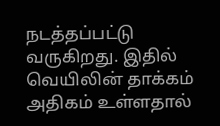நடத்தப்பட்டு வருகிறது. இதில் வெயிலின் தாக்கம் அதிகம் உள்ளதால்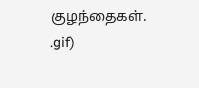குழந்தைகள்.
.gif)